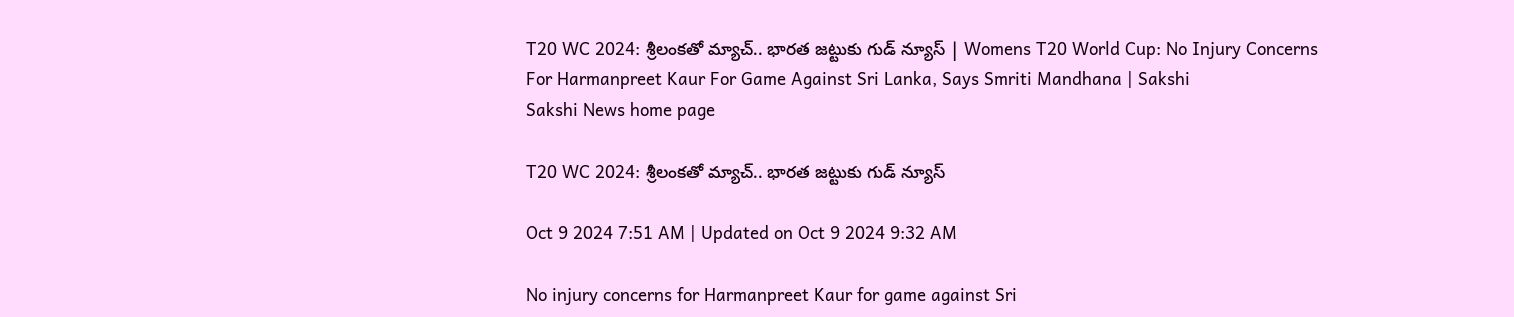T20 WC 2024: శ్రీలంక‌తో మ్యాచ్‌.. భార‌త జ‌ట్టుకు గుడ్ న్యూస్‌ | Womens T20 World Cup: No Injury Concerns For Harmanpreet Kaur For Game Against Sri Lanka, Says Smriti Mandhana | Sakshi
Sakshi News home page

T20 WC 2024: శ్రీలంక‌తో మ్యాచ్‌.. భార‌త జ‌ట్టుకు గుడ్ న్యూస్‌

Oct 9 2024 7:51 AM | Updated on Oct 9 2024 9:32 AM

No injury concerns for Harmanpreet Kaur for game against Sri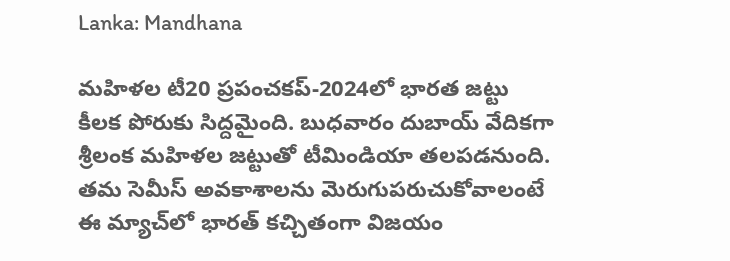Lanka: Mandhana

మ‌హిళ‌ల టీ20 ప్ర‌పంచ‌క‌ప్‌-2024లో భార‌త జ‌ట్టు కీల‌క పోరుకు సిద్ద‌మైంది. బుధ‌వారం దుబాయ్ వేదిక‌గా శ్రీలంక మ‌హిళ‌ల జ‌ట్టుతో టీమిండియా త‌ల‌ప‌డ‌నుంది. త‌మ సెమీస్ అవకాశాల‌ను మెరుగుప‌రుచుకోవాలంటే ఈ మ్యాచ్‌లో భార‌త్ క‌చ్చితంగా విజ‌యం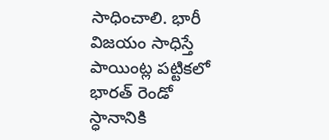సాధించాలి. భారీ విజ‌యం సాధిస్తే పాయింట్ల ప‌ట్టిక‌లో భార‌త్ రెండో స్ధానానికి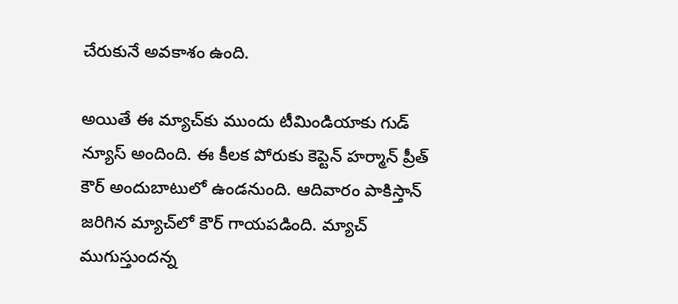చేరుకునే అవ‌కాశం ఉంది.

అయితే ఈ మ్యాచ్‌కు ముందు టీమిండియాకు గుడ్ న్యూస్ అందింది. ఈ కీల‌క పోరుకు కెప్టెన్ హ‌ర్మాన్ ప్రీత్ కౌర్ అందుబాటులో ఉండ‌నుంది. ఆదివారం పాకిస్తాన్ జ‌రిగిన మ్యాచ్‌లో కౌర్ గాయ‌ప‌డింది. మ్యాచ్ ముగుస్తుంద‌న్న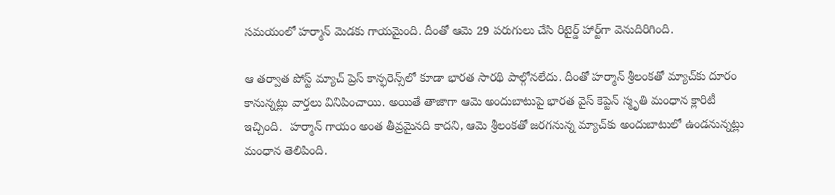స‌మ‌యంలో హ‌ర్మాన్ మెడ‌కు గాయ‌మైంది. దీంతో ఆమె 29 ప‌రుగులు చేసి రిటైర్డ్ హార్ట్‌గా వెనుదిరిగింది.

ఆ త‌ర్వాత పోస్ట్ మ్యాచ్ ప్రెస్ కాన్ఫ‌రెన్స్‌లో కూడా భార‌త సార‌థి పాల్గోన‌లేదు. దీంతో హర్మాన్ శ్రీలంకతో మ్యాచ్‌కు దూరం కానున్న‌ట్లు వార్త‌లు వినిపించాయి. అయితే తాజాగా ఆమె అందుబాటుపై భార‌త వైస్ కెప్టెన్ స్మృతి మంధాన క్లారిటీ ఇచ్చింది.  హ‌ర్మాన్ గాయం అంత తీవ్ర‌మైన‌ది కాద‌ని, ఆమె శ్రీలంక‌తో జ‌ర‌గ‌నున్న మ్యాచ్‌కు అందుబాటులో ఉండ‌నున్న‌ట్లు మంధాన తెలిపింది.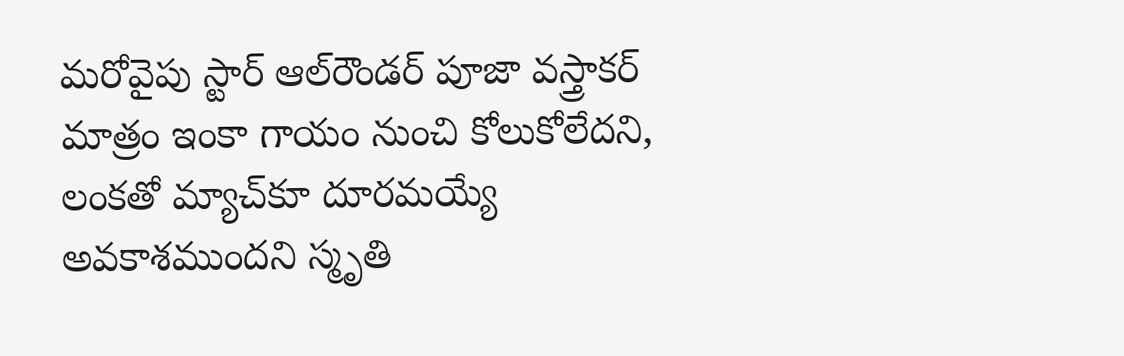మ‌రోవైపు స్టార్ ఆల్‌రౌండ‌ర్ పూజా వ‌స్త్రాక‌ర్ మాత్రం ఇంకా గాయం నుంచి కోలుకోలేద‌ని, లంక‌తో మ్యాచ్‌కూ దూర‌మ‌య్యే అవ‌కాశ‌ముంద‌ని స్మృతి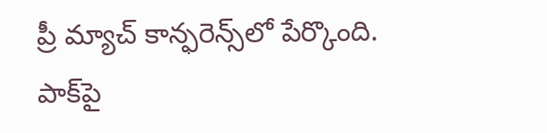ప్రీ మ్యాచ్ కాన్ఫరెన్స్‌లో పేర్కొంది. పాక్‌పై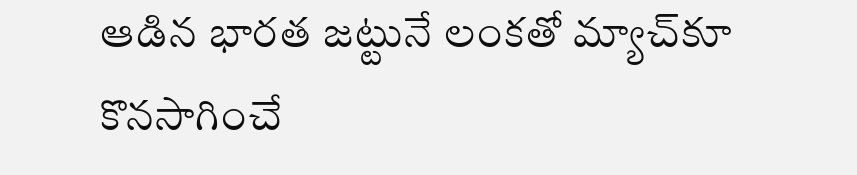ఆడిన భారత జట్టునే లంకతో మ్యాచ్‌కూ కొనసాగించే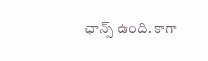ఛాన్స్ ఉంది. కాగా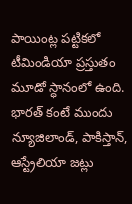పాయింట్ల పట్టికలో టీమిండియా ప్రస్తుతం మూడో స్ధానంలో ఉంది. భారత్ కంటే ముందు న్యూజిలాండ్‌, పాకిస్తాన్‌, ఆస్ట్రేలియా జట్లు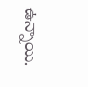ఉన్నాయి.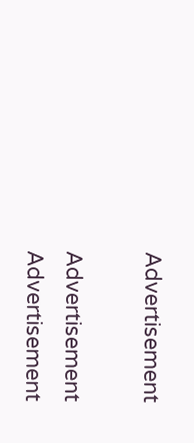Advertisement

Advertisement
Advertisement